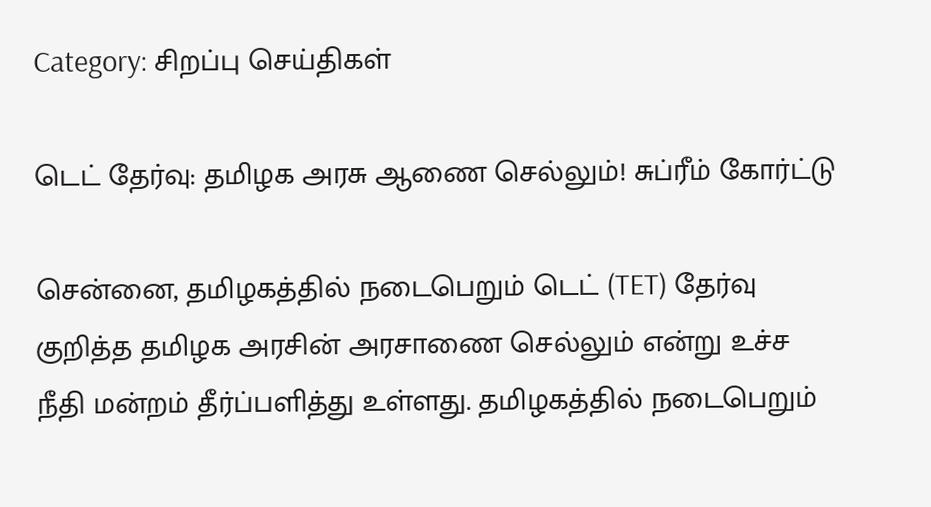Category: சிறப்பு செய்திகள்

டெட் தேர்வு: தமிழக அரசு ஆணை செல்லும்! சுப்ரீம் கோர்ட்டு

சென்னை, தமிழகத்தில் நடைபெறும் டெட் (TET) தேர்வு குறித்த தமிழக அரசின் அரசாணை செல்லும் என்று உச்ச நீதி மன்றம் தீர்ப்பளித்து உள்ளது. தமிழகத்தில் நடைபெறும்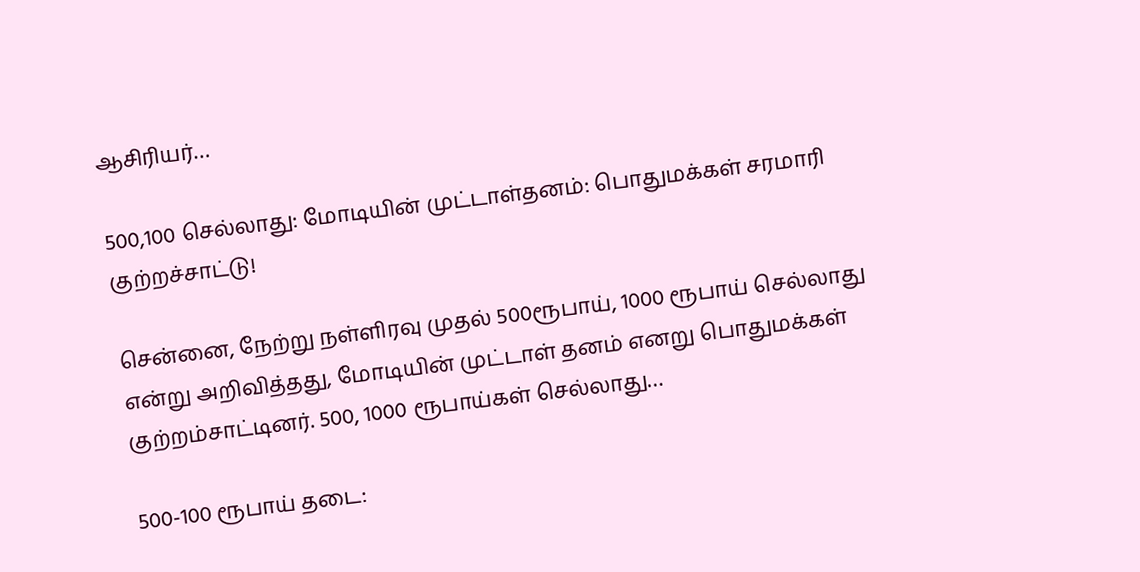ஆசிரியர்…

500,100 செல்லாது: மோடியின் முட்டாள்தனம்: பொதுமக்கள் சரமாரி குற்றச்சாட்டு!

சென்னை, நேற்று நள்ளிரவு முதல் 500ரூபாய், 1000 ரூபாய் செல்லாது என்று அறிவித்தது, மோடியின் முட்டாள் தனம் எனறு பொதுமக்கள் குற்றம்சாட்டினர். 500, 1000 ரூபாய்கள் செல்லாது…

500-100 ரூபாய் தடை: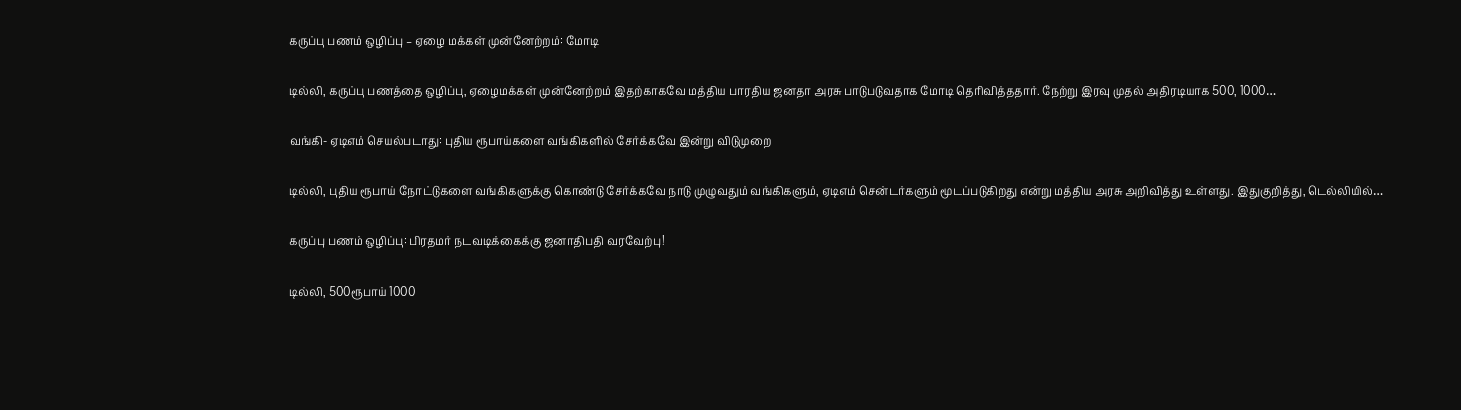கருப்பு பணம் ஒழிப்பு – ஏழை மக்கள் முன்னேற்றம்: மோடி

டில்லி, கருப்பு பணத்தை ஒழிப்பு, ஏழைமக்கள் முன்னேற்றம் இதற்காகவே மத்திய பாரதிய ஜனதா அரசு பாடுபடுவதாக மோடி தெரிவித்ததார். நேற்று இரவு முதல் அதிரடியாக 500, 1000…

வங்கி- ஏடிஎம் செயல்படாது: புதிய ரூபாய்களை வங்கிகளில் சேர்க்கவே இன்று விடுமுறை

டில்லி, புதிய ரூபாய் நோட்டுகளை வங்கிகளுக்கு கொண்டு சேர்க்கவே நாடு முழுவதும் வங்கிகளும், ஏடிஎம் சென்டர்களும் மூடப்படுகிறது என்று மத்திய அரசு அறிவித்து உள்ளது. இதுகுறித்து, டெல்லியில்…

கருப்பு பணம் ஒழிப்பு: பிரதமர் நடவடிக்கைக்கு ஜனாதிபதி வரவேற்பு!

டில்லி, 500ரூபாய் 1000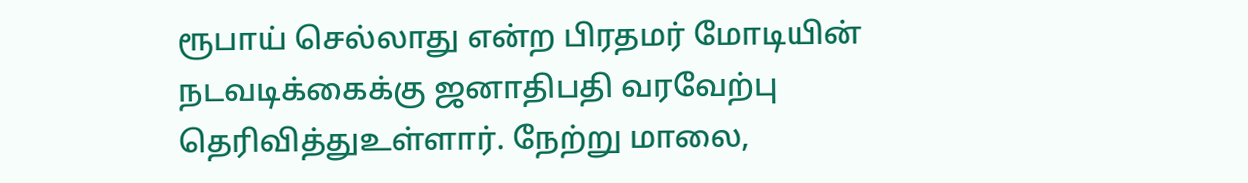ரூபாய் செல்லாது என்ற பிரதமர் மோடியின் நடவடிக்கைக்கு ஜனாதிபதி வரவேற்பு தெரிவித்துஉள்ளார். நேற்று மாலை,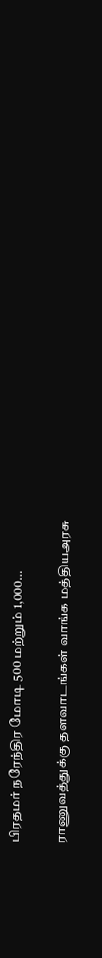பிரதமர் நரேந்திர மோடி 500 மற்றும் 1,000…

ராணுவத்துக்கு தளவாடங்கள் வாங்க மத்தியஅரசு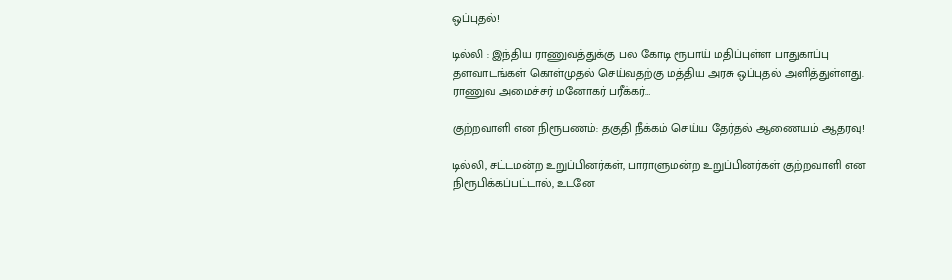ஒப்புதல்!

டில்லி : இந்திய ராணுவத்துக்கு பல கோடி ரூபாய் மதிப்புள்ள பாதுகாப்பு தளவாடங்கள் கொள்முதல் செய்வதற்கு மத்திய அரசு ஒப்புதல் அளித்துள்ளது. ராணுவ அமைச்சர் மனோகர் பரீக்கர்…

குற்றவாளி என நிரூபணம்: தகுதி நீக்கம் செய்ய தேர்தல் ஆணையம் ஆதரவு!

டில்லி, சட்டமன்ற உறுப்பினர்கள், பாராளுமன்ற உறுப்பினர்கள் குற்றவாளி என நிரூபிக்கப்பட்டால், உடனே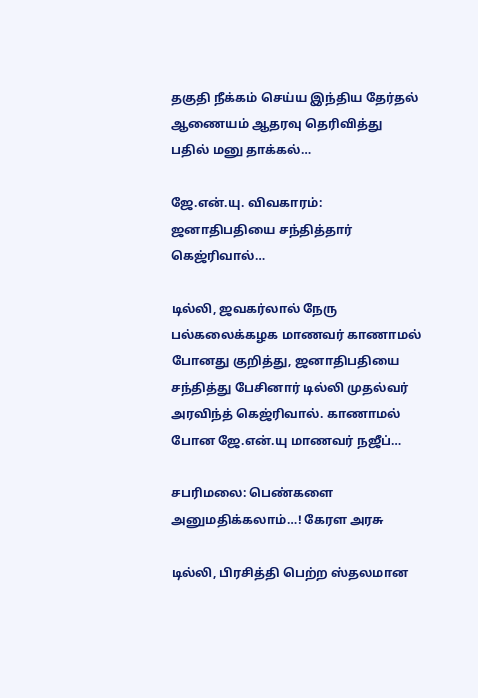தகுதி நீக்கம் செய்ய இந்திய தேர்தல் ஆணையம் ஆதரவு தெரிவித்து பதில் மனு தாக்கல்…

ஜே.என்.யு. விவகாரம்: ஜனாதிபதியை சந்தித்தார் கெஜ்ரிவால்…

டில்லி, ஜவகர்லால் நேரு பல்கலைக்கழக மாணவர் காணாமல் போனது குறித்து, ஜனாதிபதியை சந்தித்து பேசினார் டில்லி முதல்வர் அரவிந்த் கெஜ்ரிவால். காணாமல் போன ஜே.என்.யு மாணவர் நஜீப்…

சபரிமலை: பெண்களை அனுமதிக்கலாம்…! கேரள அரசு

டில்லி, பிரசித்தி பெற்ற ஸ்தலமான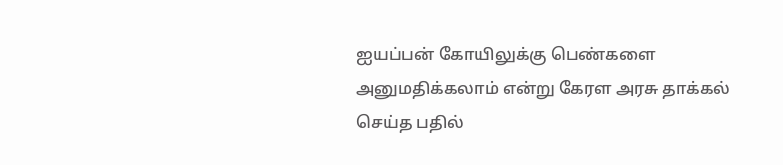ஐயப்பன் கோயிலுக்கு பெண்களை அனுமதிக்கலாம் என்று கேரள அரசு தாக்கல் செய்த பதில்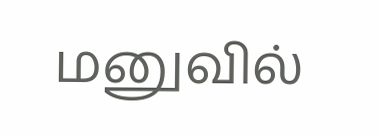மனுவில்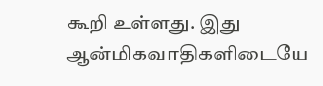கூறி உள்ளது. இது ஆன்மிகவாதிகளிடையே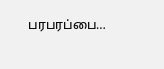பரபரப்பை…